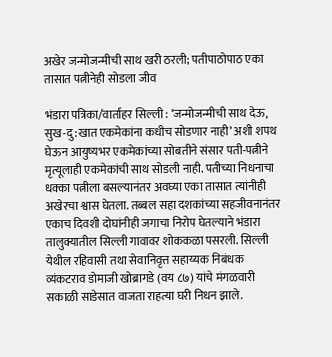अखेर जन्मोजन्मीची साथ खरी ठरली; पतीपाठोपाठ एका तासात पत्नीनेही सोडला जीव

भंडारा पत्रिका/वार्ताहर सिल्ली : ‘जन्मोजन्मीची साथ देऊ, सुख-दु:खात एकमेकांना कधीच सोडणार नाही’ अशी शपथ घेऊन आयुष्यभर एकमेकांच्या सोबतीने संसार पती-पत्नीने मृत्यूलाही एकमेकांची साथ सोडली नाही. पतीच्या निधनाचा धक्का पत्नीला बसल्यानंतर अवघ्या एका तासात त्यांनीही अखेरचा श्वास घेतला. तब्बल सहा दशकांच्या सहजीवनानंतर एकाच दिवशी दोघांनीही जगाचा निरोप घेतल्याने भंडारा तालुक्यातील सिल्ली गावावर शोककळा पसरली. सिल्ली येथील रहिवासी तथा सेवानिवृत्त सहाय्यक निबंधक व्यंकटराव डोमाजी खोब्रागडे (वय ८७) यांचे मंगळवारी सकाळी साडेसात वाजता राहत्या घरी निधन झाले.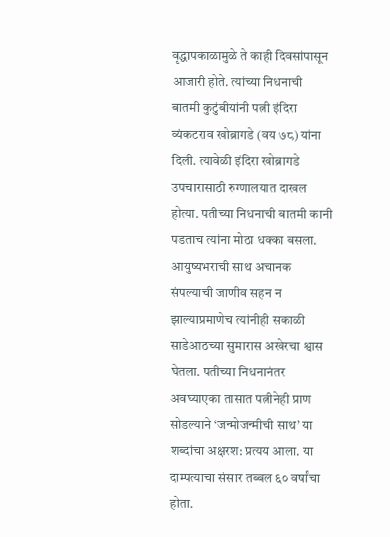वृद्धापकाळामुळे ते काही दिवसांपासून आजारी होते. त्यांच्या निधनाची बातमी कुटुंबीयांनी पत्नी इंदिरा व्यंकटराव खोब्रागडे (वय ७८) यांना दिली. त्यावेळी इंदिरा खोब्रागडे उपचारासाठी रुग्णालयात दाखल होत्या. पतीच्या निधनाची बातमी कानी पडताच त्यांना मोठा धक्का बसला. आयुष्यभराची साथ अचानक संपल्याची जाणीव सहन न झाल्याप्रमाणेच त्यांनीही सकाळी साडेआठच्या सुमारास अखेरचा श्वास घेतला. पतीच्या निधनानंतर अवघ्याएका तासात पत्नीनेही प्राण सोडल्याने ‘जन्मोजन्मीची साथ’ या शब्दांचा अक्षरश: प्रत्यय आला. या दाम्पत्याचा संसार तब्बल ६० वर्षांचा होता.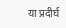या प्रदीर्घ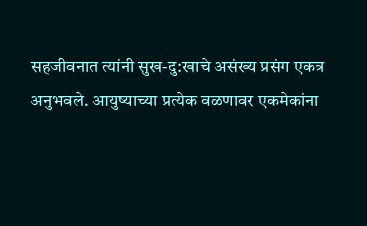सहजीवनात त्यांनी सुख-दु:खाचे असंख्य प्रसंग एकत्र अनुभवले. आयुष्याच्या प्रत्येक वळणावर एकमेकांना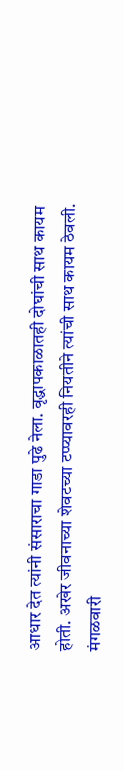आधार देत त्यांनी संसाराचा गाडा पुढे नेला. वृद्धापकाळातही दोघांची साथ कायम होती. अखेर जीवनाच्या शेवटच्या टप्प्यावरही नियतीने त्यांची साथ कायम ठेवली. मंगळवारी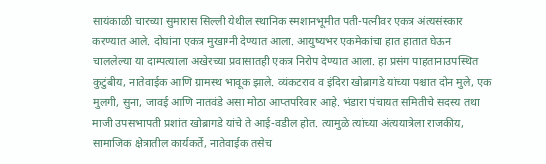सायंकाळी चारच्या सुमारास सिल्ली येथील स्थानिक स्मशानभूमीत पती-पत्नीवर एकत्र अंत्यसंस्कार करण्यात आले. दोघांना एकत्र मुखाग्नी देण्यात आला. आयुष्यभर एकमेकांचा हात हातात घेऊन चाललेल्या या दाम्पत्याला अखेरच्या प्रवासातही एकत्र निरोप देण्यात आला. हा प्रसंग पाहतानाउपस्थित कुटुंबीय, नातेवाईक आणि ग्रामस्थ भावूक झाले. व्यंकटराव व इंदिरा खोब्रागडे यांच्या पश्चात दोन मुले, एक मुलगी, सुना, जावई आणि नातवंडे असा मोठा आप्तपरिवार आहे. भंडारा पंचायत समितीचे सदस्य तथा माजी उपसभापती प्रशांत खोब्रागडे यांचे ते आई-वडील होत. त्यामुळे त्यांच्या अंत्ययात्रेला राजकीय, सामाजिक क्षेत्रातील कार्यकर्ते, नातेवाईक तसेच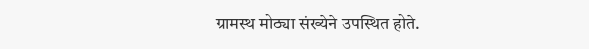ग्रामस्थ मोठ्या संख्येने उपस्थित होते.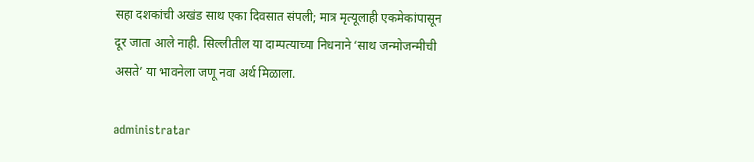सहा दशकांची अखंड साथ एका दिवसात संपली; मात्र मृत्यूलाही एकमेकांपासून दूर जाता आले नाही. सिल्लीतील या दाम्पत्याच्या निधनाने ‘साथ जन्मोजन्मीची असते’ या भावनेला जणू नवा अर्थ मिळाला.

administratar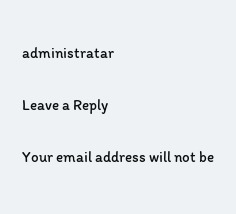administratar

Leave a Reply

Your email address will not be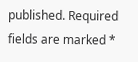published. Required fields are marked *